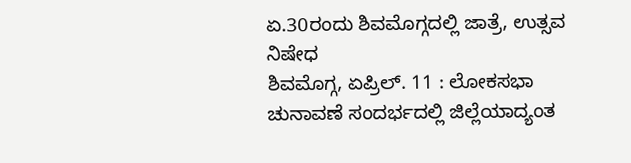ಏ.30ರಂದು ಶಿವಮೊಗ್ಗದಲ್ಲಿ ಜಾತ್ರೆ, ಉತ್ಸವ ನಿಷೇಧ
ಶಿವಮೊಗ್ಗ, ಏಪ್ರಿಲ್. 11 : ಲೋಕಸಭಾ ಚುನಾವಣೆ ಸಂದರ್ಭದಲ್ಲಿ ಜಿಲ್ಲೆಯಾದ್ಯಂತ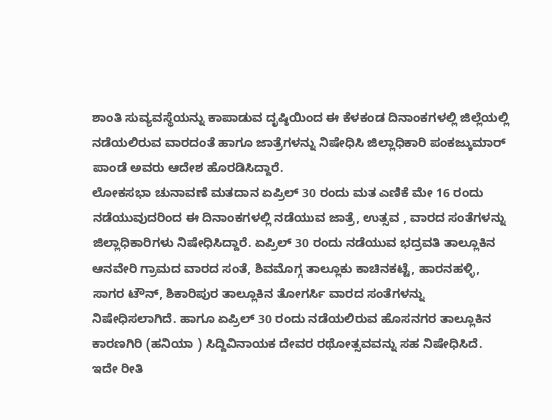ಶಾಂತಿ ಸುವ್ಯವಸ್ಥೆಯನ್ನು ಕಾಪಾಡುವ ದೃಷ್ಠಿಯಿಂದ ಈ ಕೆಳಕಂಡ ದಿನಾಂಕಗಳಲ್ಲಿ ಜಿಲ್ಲೆಯಲ್ಲಿ ನಡೆಯಲಿರುವ ವಾರದಂತೆ ಹಾಗೂ ಜಾತ್ರೆಗಳನ್ನು ನಿಷೇಧಿಸಿ ಜಿಲ್ಲಾಧಿಕಾರಿ ಪಂಕಜ್ಕುಮಾರ್ ಪಾಂಡೆ ಅವರು ಆದೇಶ ಹೊರಡಿಸಿದ್ದಾರೆ.
ಲೋಕಸಭಾ ಚುನಾವಣೆ ಮತದಾನ ಏಪ್ರಿಲ್ 30 ರಂದು ಮತ ಎಣಿಕೆ ಮೇ 16 ರಂದು ನಡೆಯುವುದರಿಂದ ಈ ದಿನಾಂಕಗಳಲ್ಲಿ ನಡೆಯುವ ಜಾತ್ರೆ, ಉತ್ಸವ , ವಾರದ ಸಂತೆಗಳನ್ನು ಜಿಲ್ಲಾಧಿಕಾರಿಗಳು ನಿಷೇಧಿಸಿದ್ದಾರೆ. ಏಪ್ರಿಲ್ 30 ರಂದು ನಡೆಯುವ ಭದ್ರವತಿ ತಾಲ್ಲೂಕಿನ ಆನವೇರಿ ಗ್ರಾಮದ ವಾರದ ಸಂತೆ, ಶಿವಮೊಗ್ಗ ತಾಲ್ಲೂಕು ಕಾಚಿನಕಟ್ಟೆ, ಹಾರನಹಳ್ಳಿ, ಸಾಗರ ಟೌನ್, ಶಿಕಾರಿಪುರ ತಾಲ್ಲೂಕಿನ ತೋಗರ್ಸಿ ವಾರದ ಸಂತೆಗಳನ್ನು ನಿಷೇಧಿಸಲಾಗಿದೆ. ಹಾಗೂ ಏಪ್ರಿಲ್ 30 ರಂದು ನಡೆಯಲಿರುವ ಹೊಸನಗರ ತಾಲ್ಲೂಕಿನ ಕಾರಣಗಿರಿ (ಹನಿಯಾ ) ಸಿದ್ದಿವಿನಾಯಕ ದೇವರ ರಥೋತ್ಸವವನ್ನು ಸಹ ನಿಷೇಧಿಸಿದೆ.
ಇದೇ ರೀತಿ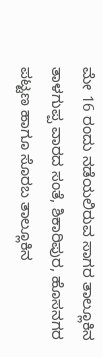ಮೇ 16 ರಂದು ನಡೆಯಲಿರುವ ಸಾಗರ ತಾಲ್ಲೂಕಿನ ತಾಳಗುಪ್ಪ ವಾರದ ಸಂತೆ, ಶಿಕಾರಿಪುರ, ಹೊಸನಗರ ಪಟ್ಟಣ ಹಾಗೂ ಸೊರಬ ತಾಲ್ಲೂಕಿನ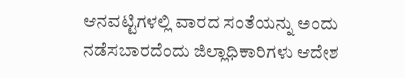ಆನವಟ್ಟಿಗಳಲ್ಲಿ ವಾರದ ಸಂತೆಯನ್ನು ಅಂದು ನಡೆಸಬಾರದೆಂದು ಜಿಲ್ಲಾಧಿಕಾರಿಗಳು ಆದೇಶ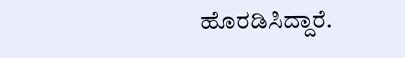ಹೊರಡಿಸಿದ್ದಾರೆ.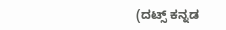(ದಟ್ಸ್ ಕನ್ನಡ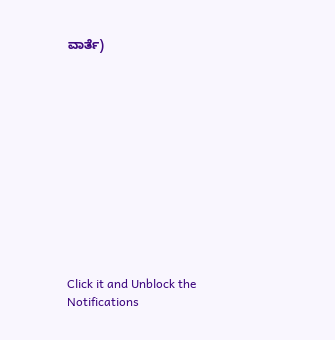ವಾರ್ತೆ)












Click it and Unblock the Notifications